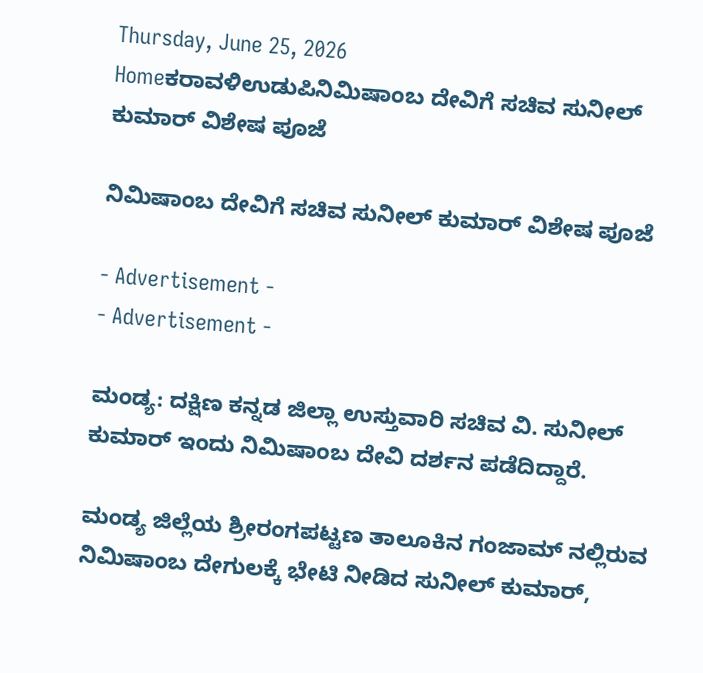Thursday, June 25, 2026
Homeಕರಾವಳಿಉಡುಪಿನಿಮಿಷಾಂಬ ದೇವಿಗೆ ಸಚಿವ ಸುನೀಲ್ ಕುಮಾರ್ ವಿಶೇಷ ಪೂಜೆ

ನಿಮಿಷಾಂಬ ದೇವಿಗೆ ಸಚಿವ ಸುನೀಲ್ ಕುಮಾರ್ ವಿಶೇಷ ಪೂಜೆ

- Advertisement -
- Advertisement -

ಮಂಡ್ಯ: ದಕ್ಷಿಣ ಕನ್ನಡ ಜಿಲ್ಲಾ ಉಸ್ತುವಾರಿ ಸಚಿವ ವಿ. ಸುನೀಲ್ ಕುಮಾರ್ ಇಂದು ನಿಮಿಷಾಂಬ ದೇವಿ ದರ್ಶನ ಪಡೆದಿದ್ದಾರೆ.

ಮಂಡ್ಯ ಜಿಲ್ಲೆಯ ಶ್ರೀರಂಗಪಟ್ಟಣ ತಾಲೂಕಿನ ಗಂಜಾಮ್ ನಲ್ಲಿರುವ ನಿಮಿಷಾಂಬ ದೇಗುಲಕ್ಕೆ ಭೇಟಿ ನೀಡಿದ ಸುನೀಲ್ ಕುಮಾರ್,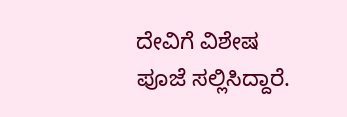ದೇವಿಗೆ ವಿಶೇಷ ಪೂಜೆ ಸಲ್ಲಿಸಿದ್ದಾರೆ.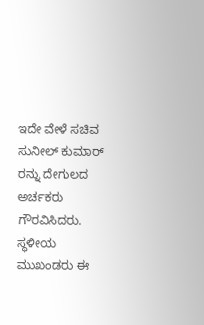ಇದೇ ವೇಳೆ ಸಚಿವ ಸುನೀಲ್ ಕುಮಾರ್ ರನ್ನು ದೇಗುಲದ ಅರ್ಚಕರು ಗೌರವಿಸಿದರು. ಸ್ಥಳೀಯ ಮುಖಂಡರು ಈ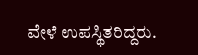ವೇಳೆ ಉಪಸ್ಥಿತರಿದ್ದರು.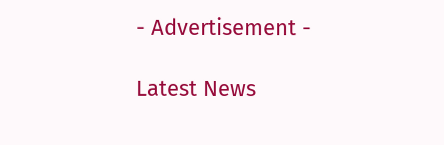- Advertisement -

Latest News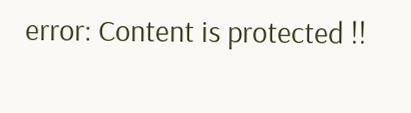error: Content is protected !!